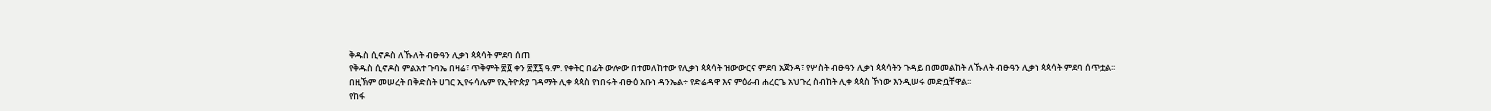ቅዱስ ሲኖዶስ ለኹለት ብፁዓን ሊቃነ ጳጳሳት ምደባ ሰጠ
የቅዱስ ሲኖዶስ ምልአተ ጉባኤ በዛሬ፣ ጥቅምት ፳፬ ቀን ፳፻፯ ዓ.ም. የቀትር በፊት ውሎው በተመለከተው የሊቃነ ጳጳሳት ዝውውርና ምደባ አጀንዳ፣ የሦስት ብፁዓን ሊቃነ ጳጳሳትን ጉዳይ በመመልከት ለኹለት ብፁዓን ሊቃነ ጳጳሳት ምደባ ሰጥቷል፡፡
በዚኽም መሠረት በቅድስት ሀገር ኢየሩሳሌም የኢትዮጵያ ገዳማት ሊቀ ጳጳስ የነበሩት ብፁዕ አቡነ ዳንኤል÷ የድሬዳዋ እና ምዕራብ ሐረርጌ አህጉረ ስብከት ሊቀ ጳጳስ ኾነው እንዲሠሩ መድቧቸዋል፡፡
የከፋ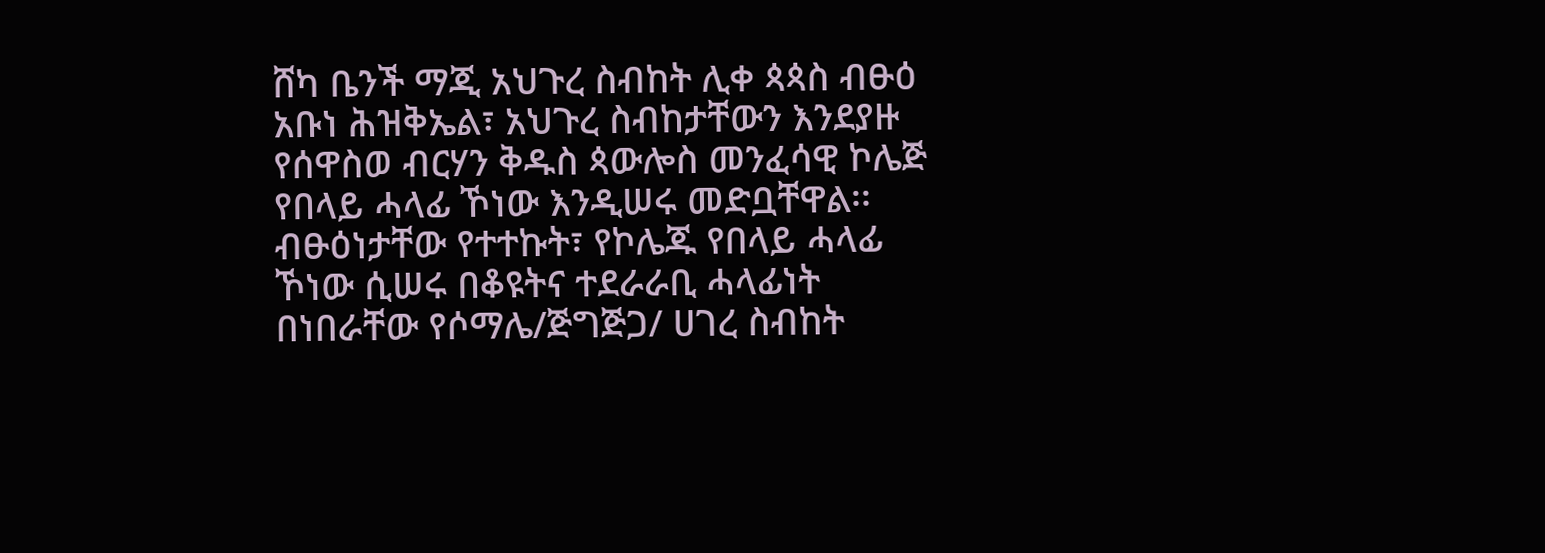ሸካ ቤንች ማጂ አህጉረ ስብከት ሊቀ ጳጳስ ብፁዕ አቡነ ሕዝቅኤል፣ አህጉረ ስብከታቸውን እንደያዙ የሰዋስወ ብርሃን ቅዱስ ጳውሎስ መንፈሳዊ ኮሌጅ የበላይ ሓላፊ ኾነው እንዲሠሩ መድቧቸዋል፡፡
ብፁዕነታቸው የተተኩት፣ የኮሌጁ የበላይ ሓላፊ ኾነው ሲሠሩ በቆዩትና ተደራራቢ ሓላፊነት በነበራቸው የሶማሌ/ጅግጅጋ/ ሀገረ ስብከት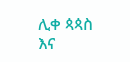ሊቀ ጳጳስ እና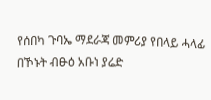የሰበካ ጉባኤ ማደራጃ መምሪያ የበላይ ሓላፊ በኾኑት ብፁዕ አቡነ ያሬድ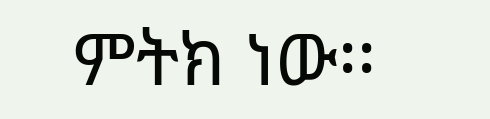ምትክ ነው፡፡